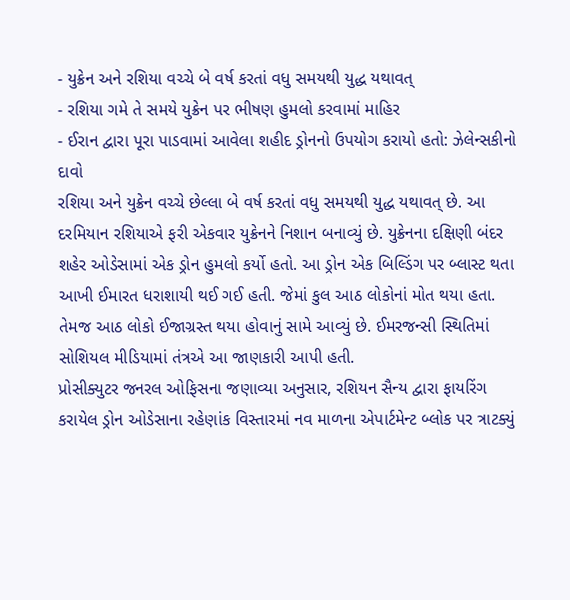- યુક્રેન અને રશિયા વચ્ચે બે વર્ષ કરતાં વધુ સમયથી યુદ્ધ યથાવત્
- રશિયા ગમે તે સમયે યુક્રેન પર ભીષણ હુમલો કરવામાં માહિર
- ઈરાન દ્વારા પૂરા પાડવામાં આવેલા શહીદ ડ્રોનનો ઉપયોગ કરાયો હતો: ઝેલેન્સકીનો દાવો
રશિયા અને યુક્રેન વચ્ચે છેલ્લા બે વર્ષ કરતાં વધુ સમયથી યુદ્ધ યથાવત્ છે. આ દરમિયાન રશિયાએ ફરી એકવાર યુક્રેનને નિશાન બનાવ્યું છે. યુક્રેનના દક્ષિણી બંદર શહેર ઓડેસામાં એક ડ્રોન હુમલો કર્યો હતો. આ ડ્રોન એક બિલ્ડિંગ પર બ્લાસ્ટ થતા આખી ઈમારત ધરાશાયી થઈ ગઈ હતી. જેમાં કુલ આઠ લોકોનાં મોત થયા હતા. તેમજ આઠ લોકો ઈજાગ્રસ્ત થયા હોવાનું સામે આવ્યું છે. ઈમરજન્સી સ્થિતિમાં સોશિયલ મીડિયામાં તંત્રએ આ જાણકારી આપી હતી.
પ્રોસીક્યુટર જનરલ ઓફિસના જણાવ્યા અનુસાર, રશિયન સૈન્ય દ્વારા ફાયરિંગ કરાયેલ ડ્રોન ઓડેસાના રહેણાંક વિસ્તારમાં નવ માળના એપાર્ટમેન્ટ બ્લોક પર ત્રાટક્યું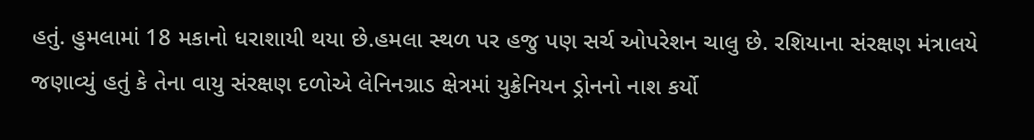હતું. હુમલામાં 18 મકાનો ધરાશાયી થયા છે.હમલા સ્થળ પર હજુ પણ સર્ચ ઓપરેશન ચાલુ છે. રશિયાના સંરક્ષણ મંત્રાલયે જણાવ્યું હતું કે તેના વાયુ સંરક્ષણ દળોએ લેનિનગ્રાડ ક્ષેત્રમાં યુક્રેનિયન ડ્રોનનો નાશ કર્યો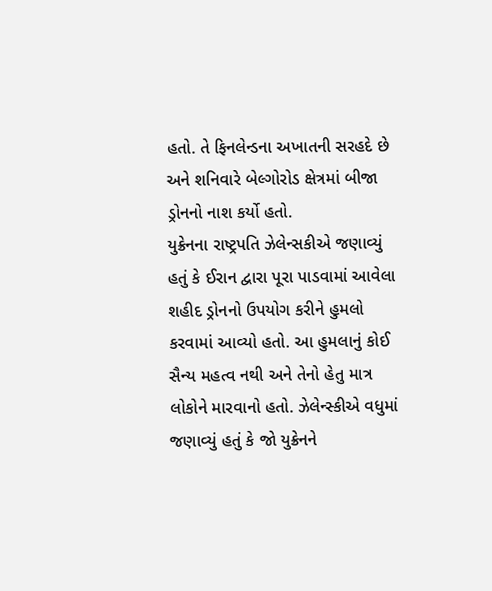હતો. તે ફિનલેન્ડના અખાતની સરહદે છે અને શનિવારે બેલ્ગોરોડ ક્ષેત્રમાં બીજા ડ્રોનનો નાશ કર્યો હતો.
યુક્રેનના રાષ્ટ્રપતિ ઝેલેન્સકીએ જણાવ્યું હતું કે ઈરાન દ્વારા પૂરા પાડવામાં આવેલા શહીદ ડ્રોનનો ઉપયોગ કરીને હુમલો કરવામાં આવ્યો હતો. આ હુમલાનું કોઈ સૈન્ય મહત્વ નથી અને તેનો હેતુ માત્ર લોકોને મારવાનો હતો. ઝેલેન્સ્કીએ વધુમાં જણાવ્યું હતું કે જો યુક્રેનને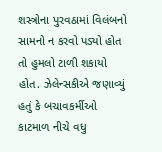શસ્ત્રોના પુરવઠામાં વિલંબનો સામનો ન કરવો પડ્યો હોત તો હુમલો ટાળી શકાયો હોત. ઝેલેન્સકીએ જણાવ્યું હતું કે બચાવકર્મીઓ કાટમાળ નીચે વધુ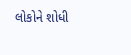લોકોને શોધી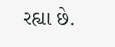રહ્યા છે.